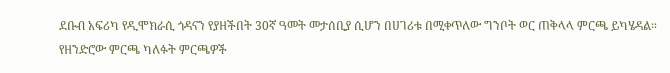ደቡብ አፍሪካ የዲሞክራሲ ጎዳናን የያዘችበት 30ኛ ዓመት መታሰቢያ ሲሆን በሀገሪቱ በሚቀጥለው ግንቦት ወር ጠቅላላ ምርጫ ይካሄዳል። የዘንድሮው ምርጫ ካለፉት ምርጫዎች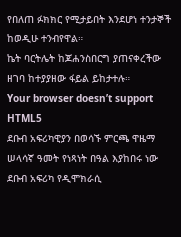የበለጠ ፉክክር የሚታይበት እንደሆነ ተንታኞች ከወዲሁ ተንብየዋል።
ኬት ባርትሌት ከጆሐንስበርግ ያጠናቀረችው ዘገባ ከተያያዘው ፋይል ይከታተሉ።
Your browser doesn’t support HTML5
ደቡብ አፍሪካዊያን በወሳኙ ምርጫ ዋዜማ ሠላሳኛ ዓመት የነጻነት በዓል እያከበሩ ነው
ደቡብ አፍሪካ የዲሞክራሲ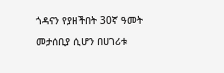ጎዳናን የያዘችበት 30ኛ ዓመት መታሰቢያ ሲሆን በሀገሪቱ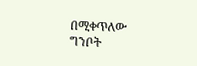በሚቀጥለው ግንቦት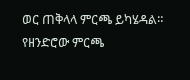ወር ጠቅላላ ምርጫ ይካሄዳል። የዘንድሮው ምርጫ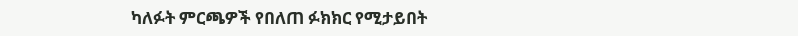ካለፉት ምርጫዎች የበለጠ ፉክክር የሚታይበት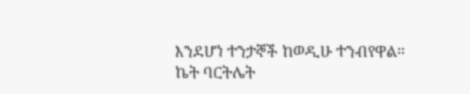እንደሆነ ተንታኞች ከወዲሁ ተንብየዋል።
ኬት ባርትሌት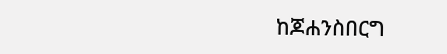ከጆሐንስበርግ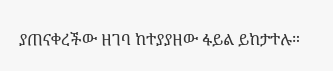ያጠናቀረችው ዘገባ ከተያያዘው ፋይል ይከታተሉ።